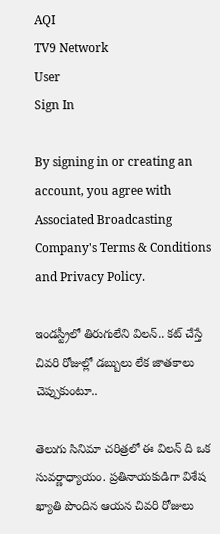AQI
TV9 Network
User
Sign In

By signing in or creating an account, you agree with Associated Broadcasting Company's Terms & Conditions and Privacy Policy.

ఇండస్ట్రీలో తిరుగులేని విలన్.. కట్ చేస్తే చివరి రోజుల్లో డబ్బులు లేక జాతకాలు చెప్పుకుంటూ..

తెలుగు సినిమా చరిత్రలో ఈ విలన్ ది ఒక సువర్ణాధ్యాయం. ప్రతినాయకుడిగా విశేష ఖ్యాతి పొందిన ఆయన చివరి రోజులు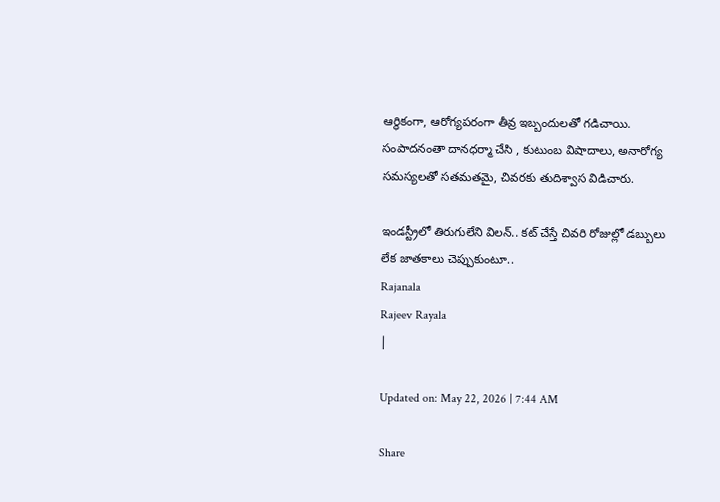ఆర్థికంగా, ఆరోగ్యపరంగా తీవ్ర ఇబ్బందులతో గడిచాయి. సంపాదనంతా దానధర్మా చేసి , కుటుంబ విషాదాలు, అనారోగ్య సమస్యలతో సతమతమై, చివరకు తుదిశ్వాస విడిచారు.

ఇండస్ట్రీలో తిరుగులేని విలన్.. కట్ చేస్తే చివరి రోజుల్లో డబ్బులు లేక జాతకాలు చెప్పుకుంటూ..
Rajanala
Rajeev Rayala
|

Updated on: May 22, 2026 | 7:44 AM

Share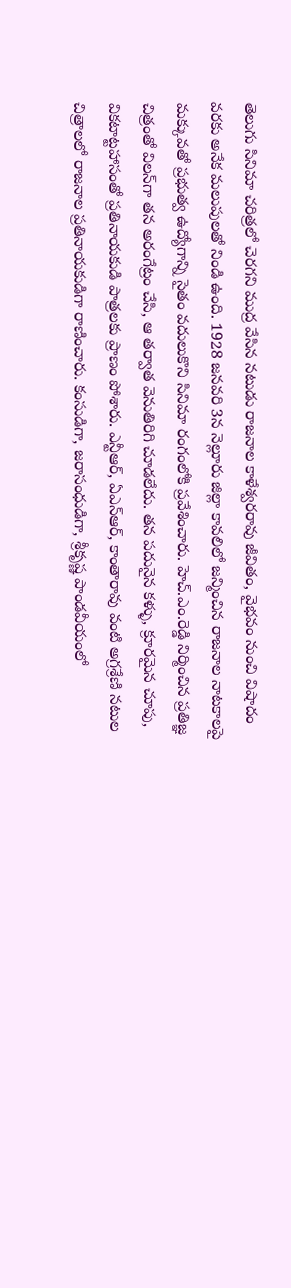తెలుగు సినిమా చరిత్రలో చెరగని ముద్ర వేసిన నటుడు రాజనాల కాళేశ్వరరావు జీవితం, వైభవం నుంచి విషాదం వరకు అనేక మలుపులతో నిండి ఉంది. 1928 జనవరి 3న నెల్లూరు జిల్లా కావలిలో జన్మించిన రాజనాల నాటకాలపై మక్కువతో ప్రభుత్వ ఉద్యోగాన్ని సైతం వదులుకొని సినిమా రంగంలోకి ప్రవేశించారు. హెచ్.ఎం.రెడ్డి నిర్మించిన ప్రతిజ్ఞ చిత్రంతో విలన్‌గా తన అరంగేట్రం చేసి, ఆ తర్వాత వెనుతిరిగి చూడలేదు. తన పదునైన కళ్ళు, క్రూరమైన చూపు, వికటాట్టహాసంతో ప్రతినాయకుడి పాత్రలకు ప్రాణం పోశారు. ఎన్టీఆర్, ఏఎన్ఆర్, కాంతారావు వంటి అగ్రశ్రేణి నటుల చిత్రాలలో రాజనాల ప్రతినాయకుడిగా రాణించారు. కంసుడిగా, జరాసంధుడిగా, శ్రీకృష్ణ పాండవీయంలో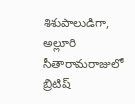శిశుపాలుడిగా, అల్లూరి సీతారామరాజులో బ్రిటిష్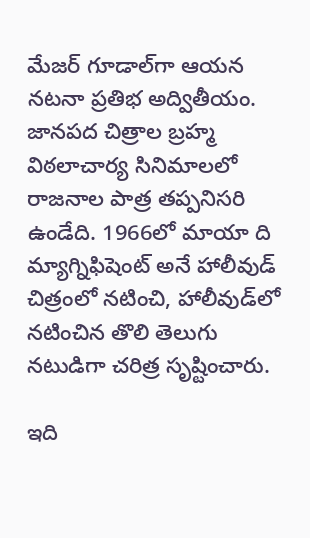మేజర్ గూడాల్‌గా ఆయన నటనా ప్రతిభ అద్వితీయం. జానపద చిత్రాల బ్రహ్మ విఠలాచార్య సినిమాలలో రాజనాల పాత్ర తప్పనిసరి ఉండేది. 1966లో మాయా ది మ్యాగ్నిఫిషెంట్ అనే హాలీవుడ్ చిత్రంలో నటించి, హాలీవుడ్‌లో నటించిన తొలి తెలుగు నటుడిగా చరిత్ర సృష్టించారు.

ఇది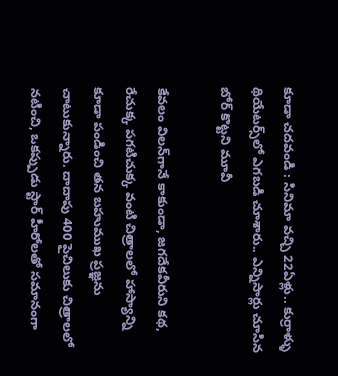కూడా చదవండి : సినిమా వచ్చి 22ఏళ్లు.. కుర్రాళ్ళు థియేటర్స్‌లో ఎగబడి చూశారు.. ఎన్నిసార్లు చూసిన బోర్ కొట్టని మూవీ

కేవలం విలన్‌గానే కాకుండా, జగదేకవీరుని కథ, రేచుక్క పగటిచుక్క వంటి చిత్రాలలో హాస్యాన్ని కూడా పండించి తన బహుముఖ ప్రజ్ఞను చాటుకున్నారు. దాదాపు 400 పైచిలుకు చిత్రాలలో నటించి, ఒకప్పుడు స్టార్ హీరోలతో సమానంగా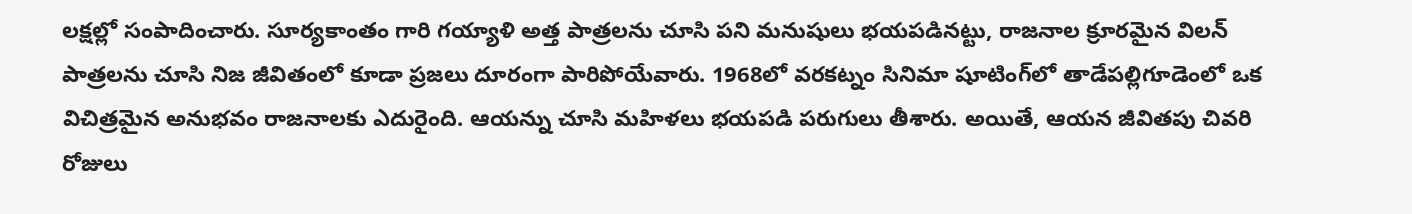లక్షల్లో సంపాదించారు. సూర్యకాంతం గారి గయ్యాళి అత్త పాత్రలను చూసి పని మనుషులు భయపడినట్టు, రాజనాల క్రూరమైన విలన్ పాత్రలను చూసి నిజ జీవితంలో కూడా ప్రజలు దూరంగా పారిపోయేవారు. 1968లో వరకట్నం సినిమా షూటింగ్‌లో తాడేపల్లిగూడెంలో ఒక విచిత్రమైన అనుభవం రాజనాలకు ఎదురైంది. ఆయన్ను చూసి మహిళలు భయపడి పరుగులు తీశారు. అయితే, ఆయన జీవితపు చివరి రోజులు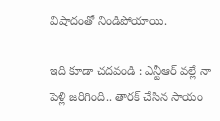విషాదంతో నిండిపోయాయి.

ఇది కూడా చదవండి : ఎన్టీఆర్ వల్లే నా పెళ్లి జరిగింది.. తారక్ చేసిన సాయం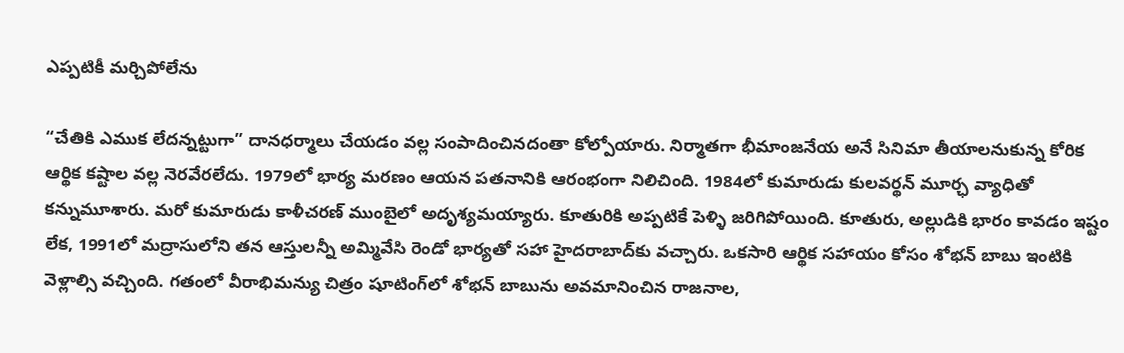ఎప్పటికీ మర్చిపోలేను

“చేతికి ఎముక లేదన్నట్టుగా” దానధర్మాలు చేయడం వల్ల సంపాదించినదంతా కోల్పోయారు. నిర్మాతగా భీమాంజనేయ అనే సినిమా తీయాలనుకున్న కోరిక ఆర్థిక కష్టాల వల్ల నెరవేరలేదు. 1979లో భార్య మరణం ఆయన పతనానికి ఆరంభంగా నిలిచింది. 1984లో కుమారుడు కులవర్థన్ మూర్ఛ వ్యాధితో కన్నుమూశారు. మరో కుమారుడు కాళీచరణ్ ముంబైలో అదృశ్యమయ్యారు. కూతురికి అప్పటికే పెళ్ళి జరిగిపోయింది. కూతురు, అల్లుడికి భారం కావడం ఇష్టం లేక, 1991లో మద్రాసులోని తన ఆస్తులన్నీ అమ్మివేసి రెండో భార్యతో సహా హైదరాబాద్‌కు వచ్చారు. ఒకసారి ఆర్థిక సహాయం కోసం శోభన్ బాబు ఇంటికి వెళ్లాల్సి వచ్చింది. గతంలో వీరాభిమన్యు చిత్రం షూటింగ్‌లో శోభన్ బాబును అవమానించిన రాజనాల,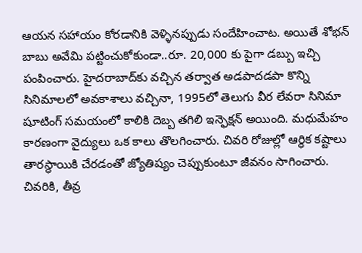ఆయన సహాయం కోరడానికి వెళ్ళినప్పుడు సందేహించాట. అయితే శోభన్ బాబు అవేమి పట్టించుకోకుండా..రూ. 20,000 కు పైగా డబ్బు ఇచ్చి పంపించారు. హైదరాబాద్‌కు వచ్చిన తర్వాత అడపాదడపా కొన్ని సినిమాలలో అవకాశాలు వచ్చినా, 1995లో తెలుగు వీర లేవరా సినిమా షూటింగ్ సమయంలో కాలికి దెబ్బ తగిలి ఇన్ఫెక్షన్ అయింది. మధుమేహం కారణంగా వైద్యులు ఒక కాలు తొలగించారు. చివరి రోజుల్లో ఆర్థిక కష్టాలు తారస్థాయికి చేరడంతో జ్యోతిష్యం చెప్పుకుంటూ జీవనం సాగించారు. చివరికి, తీవ్ర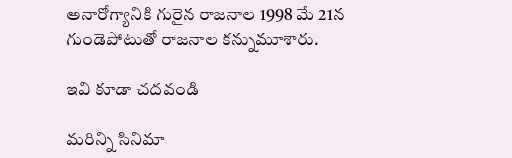అనారోగ్యానికి గురైన రాజనాల 1998 మే 21న గుండెపోటుతో రాజనాల కన్నుమూశారు.

ఇవి కూడా చదవండి

మరిన్ని సినిమా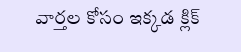వార్తల కోసం ఇక్కడ క్లిక్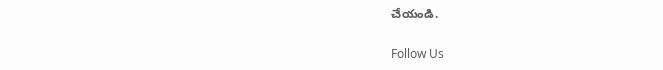చేయండి.

Follow Us